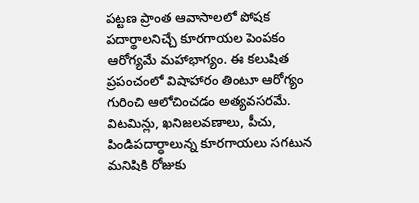పట్టణ ప్రాంత ఆవాసాలలో పోషక పదార్థాలనిచ్చే కూరగాయల పెంపకం ఆరోగ్యమే మహాభాగ్యం. ఈ కలుషిత ప్రపంచంలో విషాహారం తింటూ ఆరోగ్యం గురించి ఆలోచించడం అత్యవసరమే. విటమిన్లు, ఖనిజలవణాలు, పీచు, పిండిపదార్ధాలున్న కూరగాయలు సగటున మనిషికి రోజుకు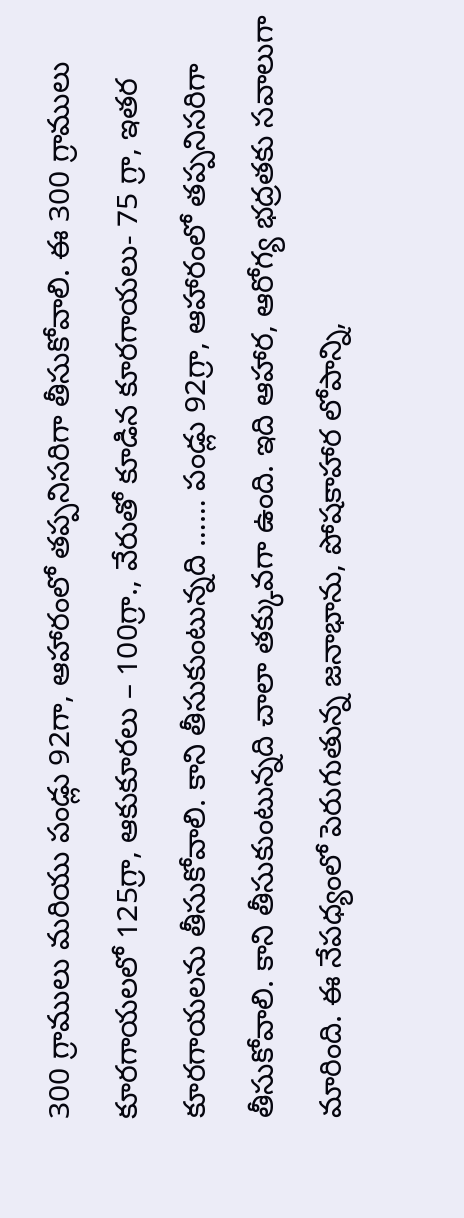300 గ్రాములు మరియు పండ్లు 92గా, ఆహారంలో తప్పనిసరిగా తీసుకోవాలి. ఈ 300 గ్రాములు కూరగాయలలో 125గ్రా, ఆకుకూరలు – 100గ్రా., వేరుతో కూడిన కూరగాయలు- 75 గ్రా, ఇతర కూరగాయలను తీసుకోవాలి. కాని తీసుకుంటున్నది …… పండ్లు 92గ్రా, ఆహారంలో తప్పనిసరిగా తీసుకోవాలి. కాని తీసుకుంటున్నది చాలా తక్కువగా ఉంది. ఇది ఆహార, ఆరోగ్య భద్రతకు సవాలుగా మారింది. ఈ నేపధ్యంలో పెరుగుతున్న జనాభాను, పోషకాహార లోపాన్ని,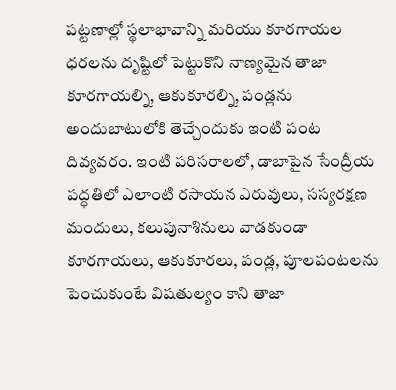పట్టణాల్లో స్థలాభావాన్ని మరియు కూరగాయల ధరలను దృష్టిలో పెట్టుకొని నాణ్యమైన తాజా కూరగాయల్ని, ఆకుకూరల్ని, పండ్లను అందుబాటులోకి తెచ్చేందుకు ఇంటి పంట దివ్యవరం. ఇంటి పరిసరాలలో, డాబాపైన సేంద్రీయ పద్ధతిలో ఎలాంటి రసాయన ఎరువులు, సస్యరక్షణ మందులు, కలుపునాశినులు వాడకుండా కూరగాయలు, ఆకుకూరలు, పండ్ల, పూలపంటలను పెంచుకుంటే విషతుల్యం కాని తాజా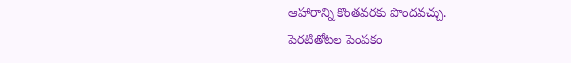ఆహారాన్ని కొంతవరకు పొందవచ్చు.
పెరటితోటల పెంపకం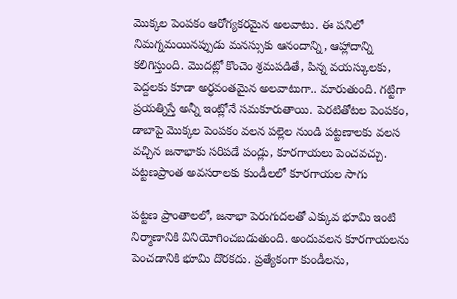మొక్కల పెంపకం ఆరోగ్యకరమైన అలవాటు. ఈ పనిలో నిమగ్నమయినప్పుడు మనస్సుకు ఆనందాన్ని, ఆహ్లాదాన్ని కలిగిస్తుంది. మొదట్లో కొంచెం శ్రమపడితే, పిన్న వయస్కులకు, పెద్దలకు కూడా అర్ధవంతమైన అలవాటుగా.. మారుతుంది. గట్టిగా ప్రయత్నిస్తే అన్నీ ఇంట్లోనే సమకూరుతాయి. పెరటితోటల పెంపకం, డాబాపై మొక్కల పెంపకం వలన పల్లెల నుండి పట్టణాలకు వలస వచ్చిన జనాభాకు సరిపడే పండ్లు, కూరగాయలు పెంచవచ్చు.
పట్టణప్రాంత అవసరాలకు కుండీలలో కూరగాయల సాగు

పట్టణ ప్రాంతాలలో, జనాభా పెరుగుదలతో ఎక్కువ భూమి ఇంటి నిర్మాణానికి వినియోగించబడుతుంది. అందువలన కూరగాయలను పెంచడానికి భూమి దొరకదు. ప్రత్యేకంగా కుండీలను,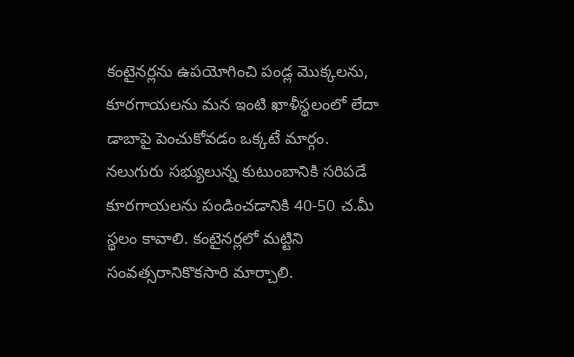కంటైనర్లను ఉపయోగించి పండ్ల మొక్కలను, కూరగాయలను మన ఇంటి ఖాళీస్థలంలో లేదా డాబాపై పెంచుకోవడం ఒక్కటే మార్గం. నలుగురు సభ్యులున్న కుటుంబానికి సరిపడే కూరగాయలను పండించడానికి 40-50 చ.మీ స్థలం కావాలి. కంటైనర్లలో మట్టిని సంవత్సరానికొకసారి మార్చాలి.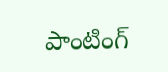పాంటింగ్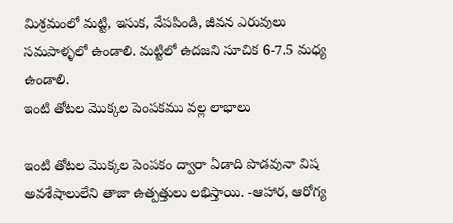మిశ్రమంలో మట్టి, ఇసుక, వేపపిండి, జీవన ఎరువులు సమపాళ్ళలో ఉండాలి. మట్టిలో ఉదజని సూచిక 6-7.5 మధ్య ఉండాలి.
ఇంటి తోటల మొక్కల పెంపకము వల్ల లాభాలు

ఇంటి తోటల మొక్కల పెంపకం ద్వారా ఏడాది పొడవునా విష అవశేషాలులేని తాజా ఉత్పత్తులు లభిస్తాయి. -ఆహార, ఆరోగ్య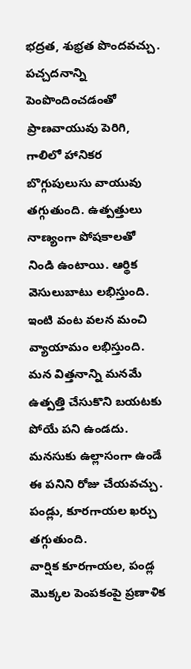భద్రత, శుభ్రత పొందవచ్చు. పచ్చదనాన్ని పెంపొందించడంతో ప్రాణవాయువు పెరిగి, గాలిలో హానికర బొగ్గుపులుసు వాయువు తగ్గుతుంది. ఉత్పత్తులు నాణ్యంగా పోషకాలతో నిండి ఉంటాయి. ఆర్థిక వెసులుబాటు లభిస్తుంది. ఇంటి వంట వలన మంచి వ్యాయామం లభిస్తుంది. మన విత్తనాన్ని మనమే ఉత్పత్తి చేసుకొని బయటకు పోయే పని ఉండదు. మనసుకు ఉల్లాసంగా ఉండే ఈ పనిని రోజు చేయవచ్చు. పండ్లు, కూరగాయల ఖర్చు తగ్గుతుంది.
వార్షిక కూరగాయల, పండ్ల మొక్కల పెంపకంపై ప్రణాళిక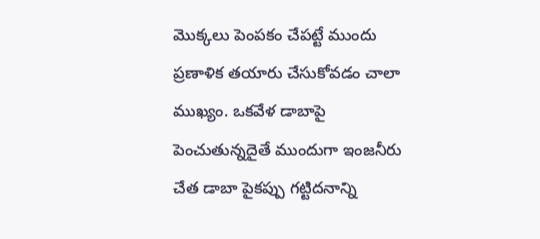మొక్కలు పెంపకం చేపట్టే ముందు ప్రణాళిక తయారు చేసుకోవడం చాలా ముఖ్యం. ఒకవేళ డాబాపై పెంచుతున్నదైతే ముందుగా ఇంజనీరు చేత డాబా పైకప్పు గట్టిదనాన్ని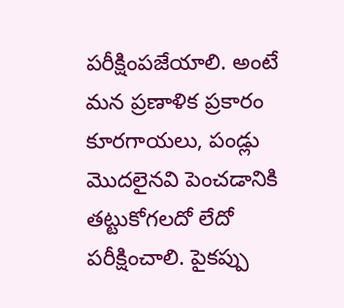పరీక్షింపజేయాలి. అంటే మన ప్రణాళిక ప్రకారం కూరగాయలు, పండ్లు మొదలైనవి పెంచడానికి తట్టుకోగలదో లేదో పరీక్షించాలి. పైకప్పు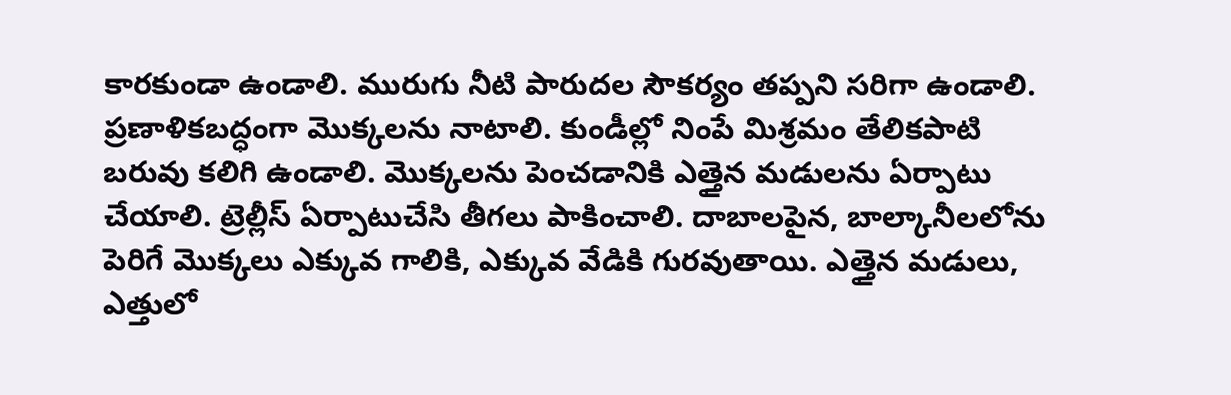కారకుండా ఉండాలి. మురుగు నీటి పారుదల సౌకర్యం తప్పని సరిగా ఉండాలి. ప్రణాళికబద్ధంగా మొక్కలను నాటాలి. కుండీల్లో నింపే మిశ్రమం తేలికపాటి బరువు కలిగి ఉండాలి. మొక్కలను పెంచడానికి ఎత్తైన మడులను ఏర్పాటు చేయాలి. ట్రెల్లీస్ ఏర్పాటుచేసి తీగలు పాకించాలి. దాబాలపైన, బాల్కానీలలోను పెరిగే మొక్కలు ఎక్కువ గాలికి, ఎక్కువ వేడికి గురవుతాయి. ఎత్తైన మడులు, ఎత్తులో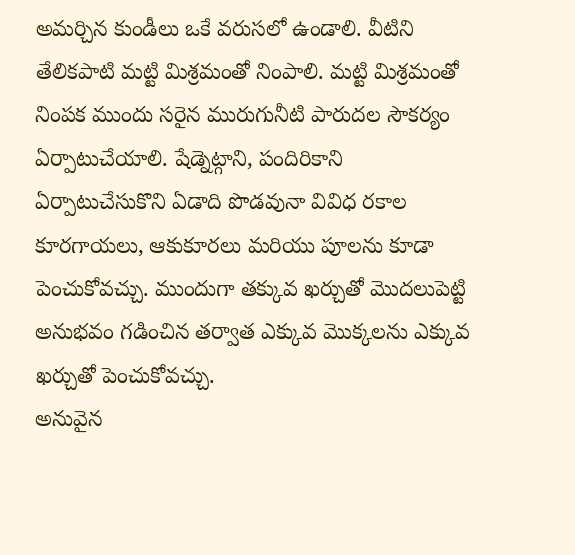అమర్చిన కుండీలు ఒకే వరుసలో ఉండాలి. వీటిని తేలికపాటి మట్టి మిశ్రమంతో నింపాలి. మట్టి మిశ్రమంతో నింపక ముందు సరైన మురుగునీటి పారుదల సౌకర్యం ఏర్పాటుచేయాలి. షేడ్నెట్గాని, పందిరికాని ఏర్పాటుచేసుకొని ఏడాది పొడవునా వివిధ రకాల కూరగాయలు, ఆకుకూరలు మరియు పూలను కూడా పెంచుకోవచ్చు. ముందుగా తక్కువ ఖర్చుతో మొదలుపెట్టి అనుభవం గడించిన తర్వాత ఎక్కువ మొక్కలను ఎక్కువ ఖర్చుతో పెంచుకోవచ్చు.
అనువైన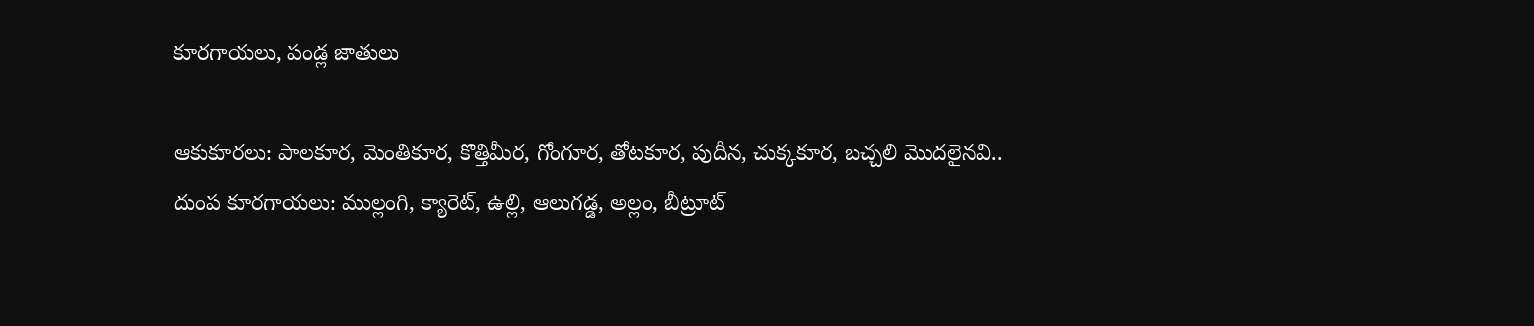కూరగాయలు, పండ్ల జాతులు

ఆకుకూరలు: పాలకూర, మెంతికూర, కొత్తిమీర, గోంగూర, తోటకూర, పుదీన, చుక్కకూర, బచ్చలి మొదలైనవి..
దుంప కూరగాయలు: ముల్లంగి, క్యారెట్, ఉల్లి, ఆలుగడ్డ, అల్లం, బీట్రూట్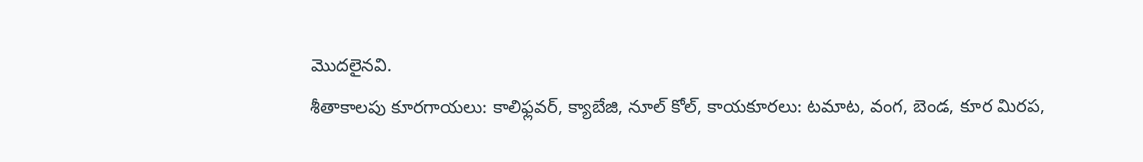మొదలైనవి.
శీతాకాలపు కూరగాయలు: కాలిఫ్లవర్, క్యాబేజి, నూల్ కోల్, కాయకూరలు: టమాట, వంగ, బెండ, కూర మిరప,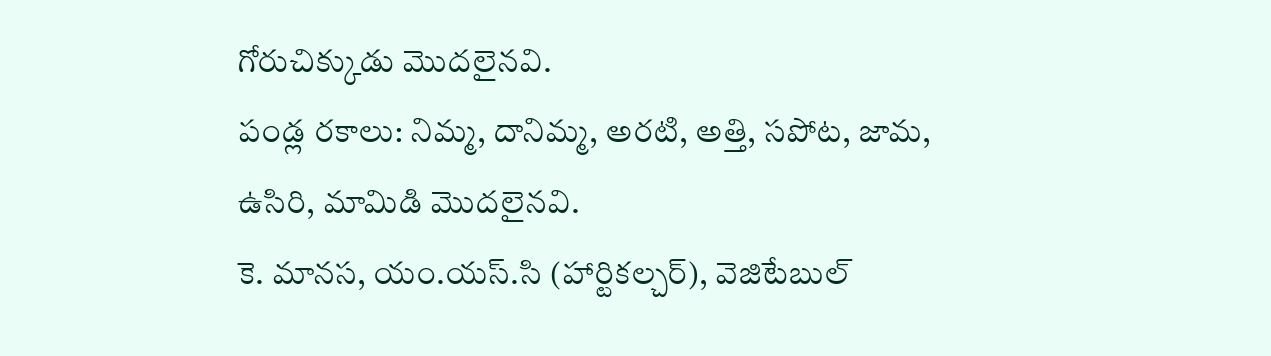గోరుచిక్కుడు మొదలైనవి.
పండ్ల రకాలు: నిమ్మ, దానిమ్మ, అరటి, అత్తి, సపోట, జామ, ఉసిరి, మామిడి మొదలైనవి.
కె. మానస, యం.యస్.సి (హార్టికల్చర్), వెజిటేబుల్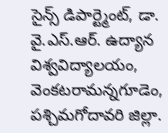సైన్స్ డిపార్ట్మెంట్, డా. వై.ఎస్.ఆర్. ఉద్యాన విశ్వవిద్యాలయం, వెంకటరామన్నగూడెం, పశ్చిమగోదావరి జిల్లా.